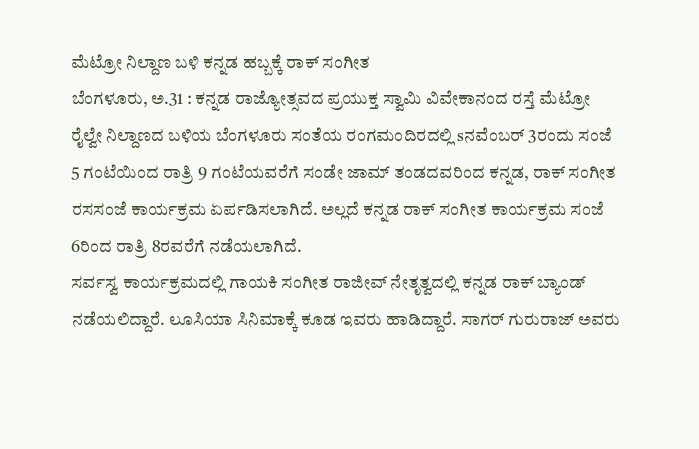ಮೆಟ್ರೋ ನಿಲ್ದಾಣ ಬಳಿ ಕನ್ನಡ ಹಬ್ಬಕ್ಕೆ ರಾಕ್ ಸಂಗೀತ
ಬೆಂಗಳೂರು, ಅ.31 : ಕನ್ನಡ ರಾಜ್ಯೋತ್ಸವದ ಪ್ರಯುಕ್ತ ಸ್ವಾಮಿ ವಿವೇಕಾನಂದ ರಸ್ತೆ ಮೆಟ್ರೋ ರೈಲ್ವೇ ನಿಲ್ದಾಣದ ಬಳಿಯ ಬೆಂಗಳೂರು ಸಂತೆಯ ರಂಗಮಂದಿರದಲ್ಲಿ sನವೆಂಬರ್ 3ರಂದು ಸಂಜೆ 5 ಗಂಟೆಯಿಂದ ರಾತ್ರಿ 9 ಗಂಟೆಯವರೆಗೆ ಸಂಡೇ ಜಾಮ್ ತಂಡದವರಿಂದ ಕನ್ನಡ, ರಾಕ್ ಸಂಗೀತ ರಸಸಂಜೆ ಕಾರ್ಯಕ್ರಮ ಏರ್ಪಡಿಸಲಾಗಿದೆ. ಅಲ್ಲದೆ ಕನ್ನಡ ರಾಕ್ ಸಂಗೀತ ಕಾರ್ಯಕ್ರಮ ಸಂಜೆ 6ರಿಂದ ರಾತ್ರಿ 8ರವರೆಗೆ ನಡೆಯಲಾಗಿದೆ.
ಸರ್ವಸ್ವ ಕಾರ್ಯಕ್ರಮದಲ್ಲಿ ಗಾಯಕಿ ಸಂಗೀತ ರಾಜೀವ್ ನೇತೃತ್ವದಲ್ಲಿ ಕನ್ನಡ ರಾಕ್ ಬ್ಯಾಂಡ್ ನಡೆಯಲಿದ್ದಾರೆ. ಲೂಸಿಯಾ ಸಿನಿಮಾಕ್ಕೆ ಕೂಡ ಇವರು ಹಾಡಿದ್ದಾರೆ. ಸಾಗರ್ ಗುರುರಾಜ್ ಅವರು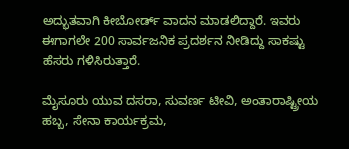ಅದ್ಭುತವಾಗಿ ಕೀಬೋರ್ಡ್ ವಾದನ ಮಾಡಲಿದ್ದಾರೆ. ಇವರು ಈಗಾಗಲೇ 200 ಸಾರ್ವಜನಿಕ ಪ್ರದರ್ಶನ ನೀಡಿದ್ದು ಸಾಕಷ್ಟು ಹೆಸರು ಗಳಿಸಿರುತ್ತಾರೆ.

ಮೈಸೂರು ಯುವ ದಸರಾ, ಸುವರ್ಣ ಟೀವಿ, ಅಂತಾರಾಷ್ಟ್ರೀಯ ಹಬ್ಬ, ಸೇನಾ ಕಾರ್ಯಕ್ರಮ,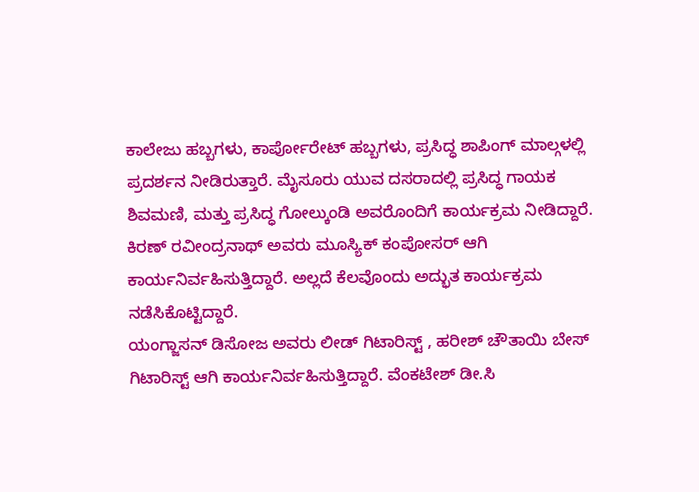ಕಾಲೇಜು ಹಬ್ಬಗಳು, ಕಾರ್ಪೋರೇಟ್ ಹಬ್ಬಗಳು, ಪ್ರಸಿದ್ಧ ಶಾಪಿಂಗ್ ಮಾಲ್ಗಳಲ್ಲಿ ಪ್ರದರ್ಶನ ನೀಡಿರುತ್ತಾರೆ. ಮೈಸೂರು ಯುವ ದಸರಾದಲ್ಲಿ ಪ್ರಸಿದ್ಧ ಗಾಯಕ ಶಿವಮಣಿ, ಮತ್ತು ಪ್ರಸಿದ್ಧ ಗೋಲ್ಕುಂಡಿ ಅವರೊಂದಿಗೆ ಕಾರ್ಯಕ್ರಮ ನೀಡಿದ್ದಾರೆ.
ಕಿರಣ್ ರವೀಂದ್ರನಾಥ್ ಅವರು ಮೂಸ್ಯಿಕ್ ಕಂಪೋಸರ್ ಆಗಿ ಕಾರ್ಯನಿರ್ವಹಿಸುತ್ತಿದ್ದಾರೆ. ಅಲ್ಲದೆ ಕೆಲವೊಂದು ಅದ್ಭುತ ಕಾರ್ಯಕ್ರಮ ನಡೆಸಿಕೊಟ್ಟಿದ್ದಾರೆ.
ಯಂಗ್ಜಾಸನ್ ಡಿಸೋಜ ಅವರು ಲೀಡ್ ಗಿಟಾರಿಸ್ಟ್ , ಹರೀಶ್ ಚೌತಾಯಿ ಬೇಸ್ ಗಿಟಾರಿಸ್ಟ್ ಆಗಿ ಕಾರ್ಯನಿರ್ವಹಿಸುತ್ತಿದ್ದಾರೆ. ವೆಂಕಟೇಶ್ ಡೀ.ಸಿ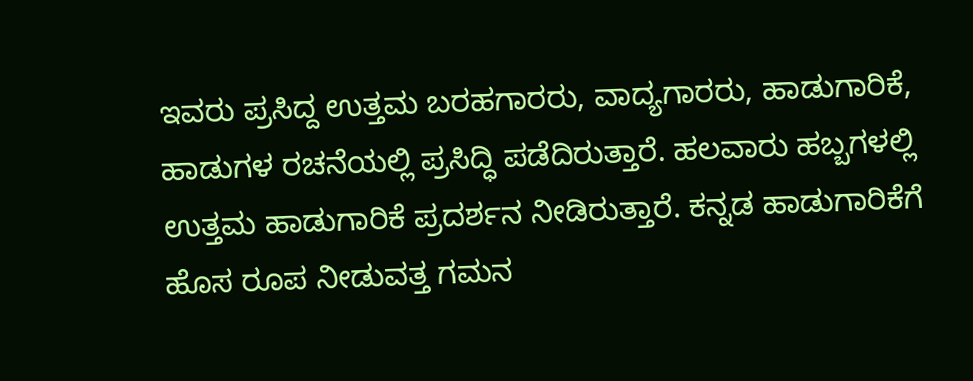ಇವರು ಪ್ರಸಿದ್ದ ಉತ್ತಮ ಬರಹಗಾರರು, ವಾದ್ಯಗಾರರು, ಹಾಡುಗಾರಿಕೆ, ಹಾಡುಗಳ ರಚನೆಯಲ್ಲಿ ಪ್ರಸಿದ್ಧಿ ಪಡೆದಿರುತ್ತಾರೆ. ಹಲವಾರು ಹಬ್ಬಗಳಲ್ಲಿ ಉತ್ತಮ ಹಾಡುಗಾರಿಕೆ ಪ್ರದರ್ಶನ ನೀಡಿರುತ್ತಾರೆ. ಕನ್ನಡ ಹಾಡುಗಾರಿಕೆಗೆ ಹೊಸ ರೂಪ ನೀಡುವತ್ತ ಗಮನ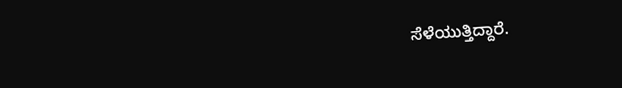ಸೆಳೆಯುತ್ತಿದ್ದಾರೆ.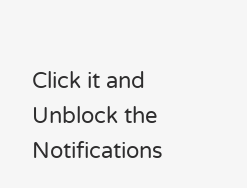Click it and Unblock the Notifications